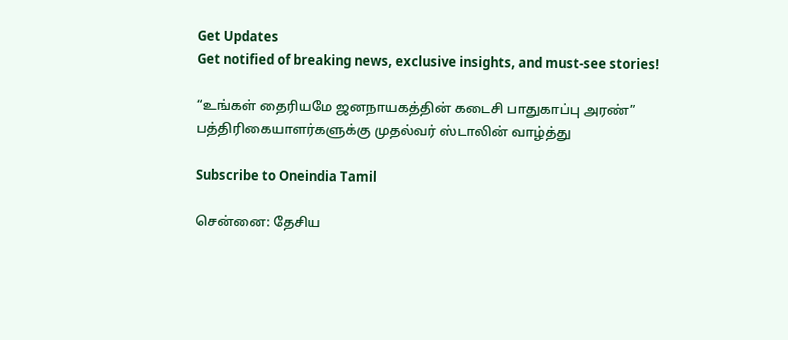Get Updates
Get notified of breaking news, exclusive insights, and must-see stories!

“உங்கள் தைரியமே ஜனநாயகத்தின் கடைசி பாதுகாப்பு அரண்” பத்திரிகையாளர்களுக்கு முதல்வர் ஸ்டாலின் வாழ்த்து

Subscribe to Oneindia Tamil

சென்னை: தேசிய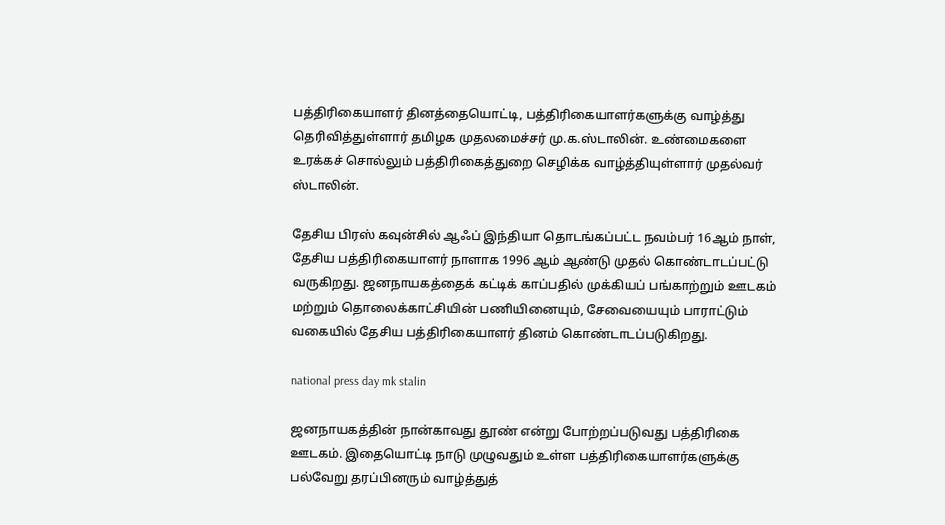பத்திரிகையாளர் தினத்தையொட்டி, பத்திரிகையாளர்களுக்கு வாழ்த்து தெரிவித்துள்ளார் தமிழக முதலமைச்சர் மு.க.ஸ்டாலின். உண்மைகளை உரக்கச் சொல்லும் பத்திரிகைத்துறை செழிக்க வாழ்த்தியுள்ளார் முதல்வர் ஸ்டாலின்.

தேசிய பிரஸ் கவுன்சில் ஆஃப் இந்தியா தொடங்கப்பட்ட நவம்பர் 16ஆம் நாள், தேசிய பத்திரிகையாளர் நாளாக 1996 ஆம் ஆண்டு முதல் கொண்டாடப்பட்டு வருகிறது. ஜனநாயகத்தைக் கட்டிக் காப்பதில் முக்கியப் பங்காற்றும் ஊடகம் மற்றும் தொலைக்காட்சியின் பணியினையும், சேவையையும் பாராட்டும் வகையில் தேசிய பத்திரிகையாளர் தினம் கொண்டாடப்படுகிறது.

national press day mk stalin

ஜனநாயகத்தின் நான்காவது தூண் என்று போற்றப்படுவது பத்திரிகை ஊடகம். இதையொட்டி நாடு முழுவதும் உள்ள பத்திரிகையாளர்களுக்கு பல்வேறு தரப்பினரும் வாழ்த்துத்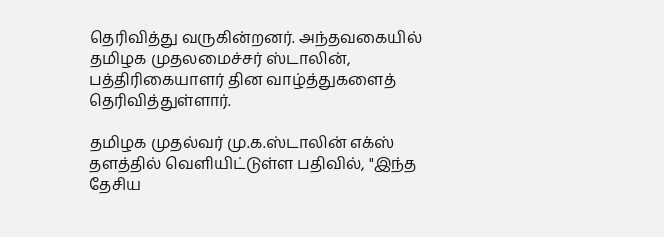தெரிவித்து வருகின்றனர். அந்தவகையில் தமிழக முதலமைச்சர் ஸ்டாலின், பத்திரிகையாளர் தின வாழ்த்துகளைத் தெரிவித்துள்ளார்.

தமிழக முதல்வர் மு.க.ஸ்டாலின் எக்ஸ் தளத்தில் வெளியிட்டுள்ள பதிவில், "இந்த தேசிய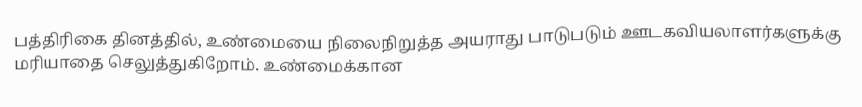பத்திரிகை தினத்தில், உண்மையை நிலைநிறுத்த அயராது பாடுபடும் ஊடகவியலாளர்களுக்கு மரியாதை செலுத்துகிறோம். உண்மைக்கான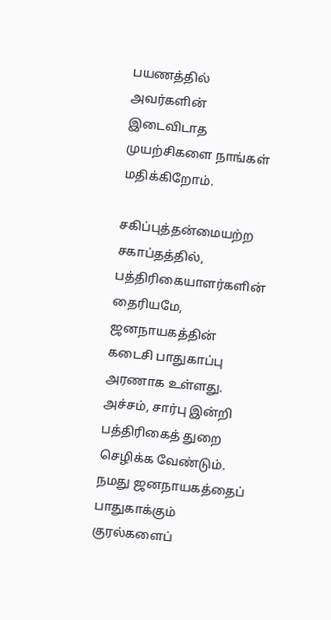பயணத்தில் அவர்களின் இடைவிடாத முயற்சிகளை நாங்கள் மதிக்கிறோம்.

சகிப்புத்தன்மையற்ற சகாப்தத்தில், பத்திரிகையாளர்களின் தைரியமே, ஜனநாயகத்தின் கடைசி பாதுகாப்பு அரணாக உள்ளது. அச்சம், சார்பு இன்றி பத்திரிகைத் துறை செழிக்க வேண்டும். நமது ஜனநாயகத்தைப் பாதுகாக்கும் குரல்களைப்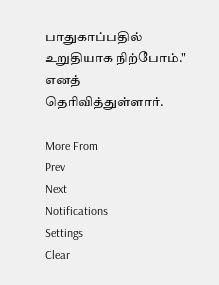பாதுகாப்பதில் உறுதியாக நிற்போம்." எனத் தெரிவித்துள்ளார்.

More From
Prev
Next
Notifications
Settings
Clear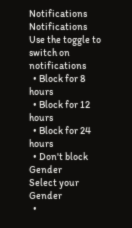Notifications
Notifications
Use the toggle to switch on notifications
  • Block for 8 hours
  • Block for 12 hours
  • Block for 24 hours
  • Don't block
Gender
Select your Gender
  •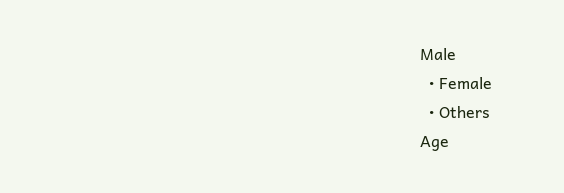Male
  • Female
  • Others
Age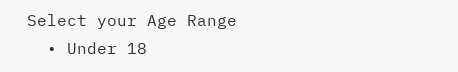Select your Age Range
  • Under 18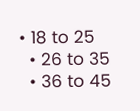• 18 to 25
  • 26 to 35
  • 36 to 45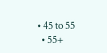• 45 to 55
  • 55+